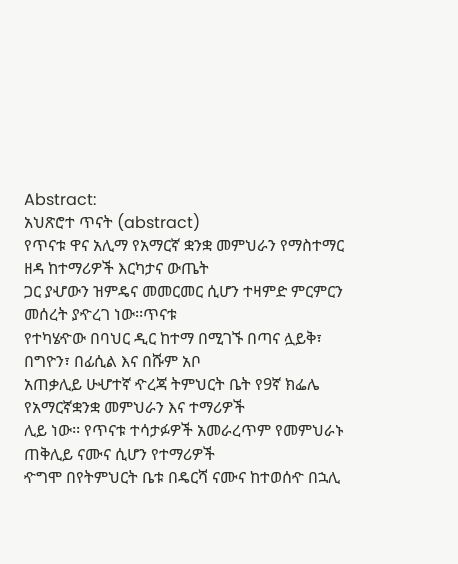Abstract:
አህጽሮተ ጥናት (abstract)
የጥናቱ ዋና አሊማ የአማርኛ ቋንቋ መምህራን የማስተማር ዘዳ ከተማሪዎች እርካታና ውጤት
ጋር ያሇውን ዝምዴና መመርመር ሲሆን ተዛምድ ምርምርን መሰረት ያዯረገ ነው፡፡ጥናቱ
የተካሄዯው በባህር ዲር ከተማ በሚገኙ በጣና ሏይቅ፣ በግዮን፣ በፊሲል እና በሹም አቦ
አጠቃሊይ ሁሇተኛ ዯረጃ ትምህርት ቤት የ9ኛ ክፌሌ የአማርኛቋንቋ መምህራን እና ተማሪዎች
ሊይ ነው፡፡ የጥናቱ ተሳታፉዎች አመራረጥም የመምህራኑ ጠቅሊይ ናሙና ሲሆን የተማሪዎች
ዯግሞ በየትምህርት ቤቱ በዴርሻ ናሙና ከተወሰዯ በኋሊ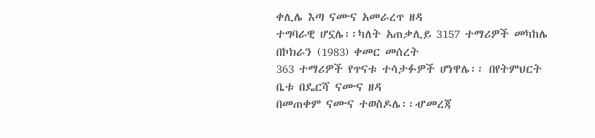ቀሊሌ እጣ ናሙና አመራረጥ ዘዳ
ተግባራዊ ሆኗሌ፡፡ካለት አጠቃሊይ 3157 ተማሪዎች መካከሌ በኮክራን (1983) ቀመር መሰረት
363 ተማሪዎች የጥናቱ ተሳታፉዎች ሆነዋሌ፡፡ በየትምህርት ቤቱ በዴርሻ ናሙና ዘዳ
በመጠቀም ናሙና ተወስዶሌ፡፡ሇመረጃ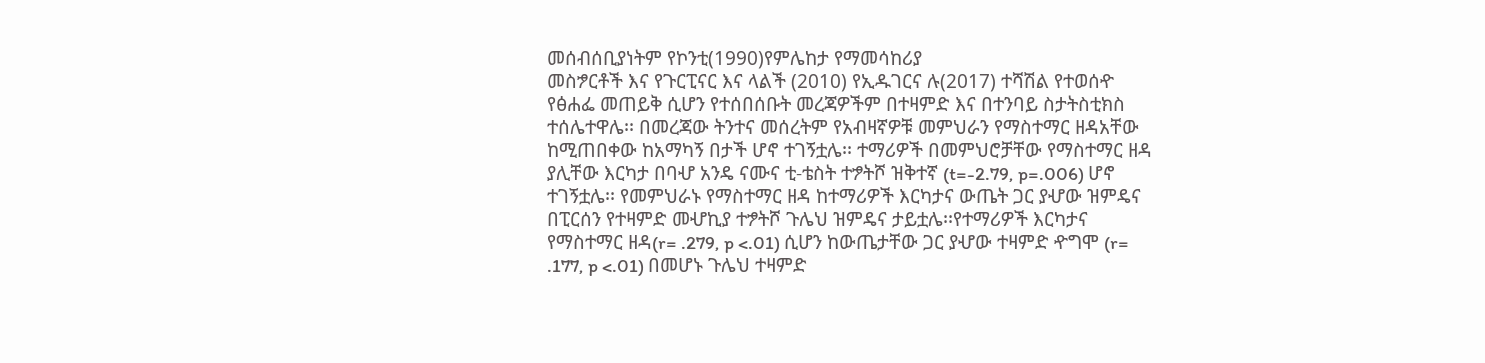መሰብሰቢያነትም የኮንቲ(1990)የምሌከታ የማመሳከሪያ
መስፇርቶች እና የጉርፒናር እና ላልች (2010) የኢዱገርና ሉ(2017) ተሻሽል የተወሰዯ
የፅሐፌ መጠይቅ ሲሆን የተሰበሰቡት መረጃዎችም በተዛምድ እና በተንባይ ስታትስቲክስ
ተሰሌተዋሌ፡፡ በመረጃው ትንተና መሰረትም የአብዛኛዎቹ መምህራን የማስተማር ዘዳአቸው
ከሚጠበቀው ከአማካኝ በታች ሆኖ ተገኝቷሌ፡፡ ተማሪዎች በመምህሮቻቸው የማስተማር ዘዳ
ያሊቸው እርካታ በባሇ አንዴ ናሙና ቲ-ቴስት ተፇትሾ ዝቅተኛ (t=-2.79, p=.006) ሆኖ
ተገኝቷሌ፡፡ የመምህራኑ የማስተማር ዘዳ ከተማሪዎች እርካታና ውጤት ጋር ያሇው ዝምዴና
በፒርሰን የተዛምድ መሇኪያ ተፇትሾ ጉሌህ ዝምዴና ታይቷሌ፡፡የተማሪዎች እርካታና
የማስተማር ዘዳ(r= .279, p <.01) ሲሆን ከውጤታቸው ጋር ያሇው ተዛምድ ዯግሞ (r=
.177, p <.01) በመሆኑ ጉሌህ ተዛምድ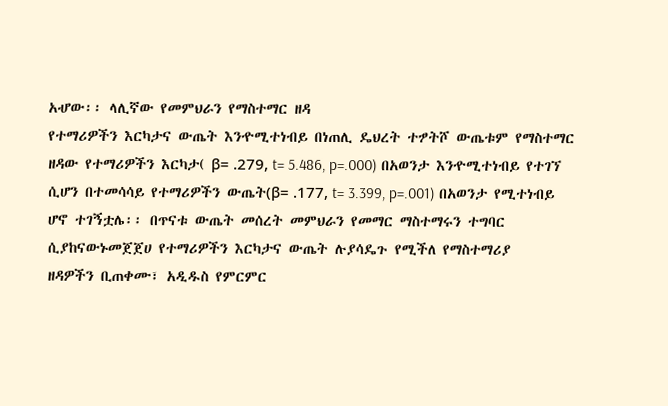አሇው፡፡ ላሊኛው የመምህራን የማስተማር ዘዳ
የተማሪዎችን እርካታና ውጤት እንዯሚተነብይ በነጠሊ ዴህረት ተፇትሾ ውጤቱም የማስተማር
ዘዳው የተማሪዎችን እርካታ( β= .279, t= 5.486, p=.000) በአወንታ እንዯሚተነብይ የተገኘ
ሲሆን በተመሳሳይ የተማሪዎችን ውጤት(β= .177, t= 3.399, p=.001) በአወንታ የሚተነብይ
ሆኖ ተገኝቷሌ፡፡ በጥናቱ ውጤት መሰረት መምህራን የመማር ማስተማሩን ተግባር
ሲያከናውኑመጀጀሀ የተማሪዎችን እርካታና ውጤት ሉያሳዴጉ የሚችለ የማስተማሪያ
ዘዳዎችን ቢጠቀሙ፣ አዲዱስ የምርምር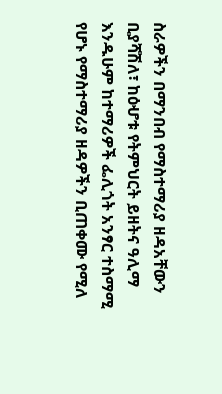ስራዎችን በማንበብ የማስተማሪያ ዘዳአቸውን
ቢያሻሽለ፣ ከዕሇቱ የትምህርት ይዘትና ዓሊማ እንዱሁም ከተማሪዎች ፌሊጎት አንፃር ተስማሚ
የሆኑ የማስተማሪያ ዘዳዎችን ቢጠቀሙ የሚለ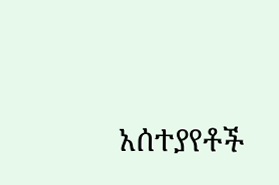አሰተያየቶች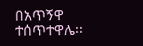በአጥኝዋ ተሰጥተዋሌ፡፡